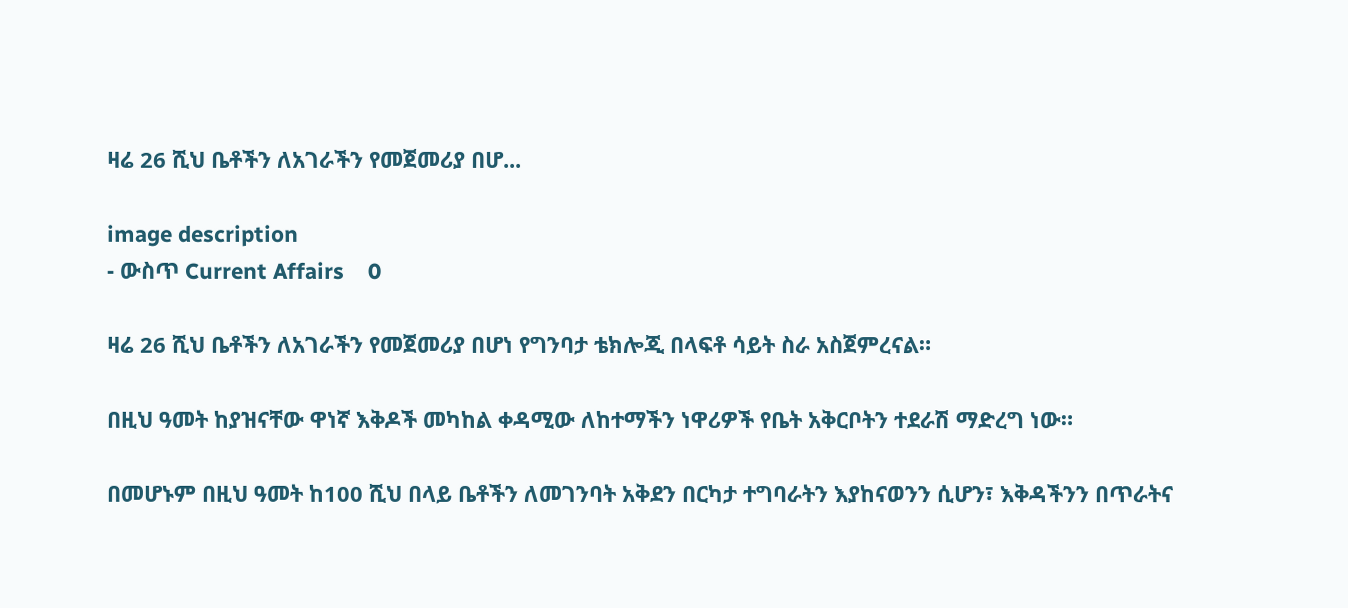ዛሬ 26 ሺህ ቤቶችን ለአገራችን የመጀመሪያ በሆ...

image description
- ውስጥ Current Affairs    0

ዛሬ 26 ሺህ ቤቶችን ለአገራችን የመጀመሪያ በሆነ የግንባታ ቴክሎጂ በላፍቶ ሳይት ስራ አስጀምረናል።

በዚህ ዓመት ከያዝናቸው ዋነኛ እቅዶች መካከል ቀዳሚው ለከተማችን ነዋሪዎች የቤት አቅርቦትን ተደራሽ ማድረግ ነው።

በመሆኑም በዚህ ዓመት ከ100 ሺህ በላይ ቤቶችን ለመገንባት አቅደን በርካታ ተግባራትን እያከናወንን ሲሆን፣ እቅዳችንን በጥራትና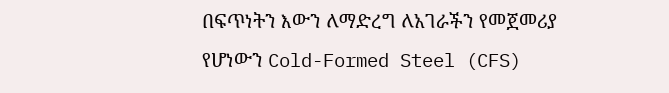በፍጥነትን እውን ለማድረግ ለአገራችን የመጀመሪያ የሆነውን Cold-Formed Steel (CFS)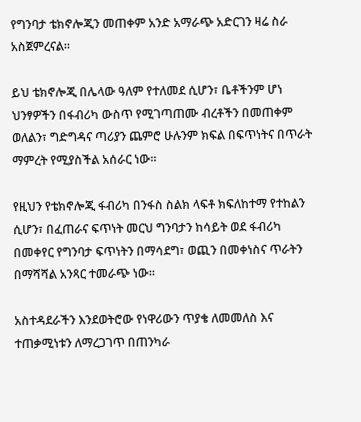የግንባታ ቴክኖሎጂን መጠቀም አንድ አማራጭ አድርገን ዛሬ ስራ አስጀምረናል።

ይህ ቴክኖሎጂ በሌላው ዓለም የተለመደ ሲሆን፣ ቤቶችንም ሆነ ህንፃዎችን በፋብሪካ ውስጥ የሚገጣጠሙ ብረቶችን በመጠቀም ወለልን፣ ግድግዳና ጣሪያን ጨምሮ ሁሉንም ክፍል በፍጥነትና በጥራት ማምረት የሚያስችል አሰራር ነው።

የዚህን የቴክኖሎጂ ፋብሪካ በንፋስ ስልክ ላፍቶ ክፍለከተማ የተከልን ሲሆን፣ በፈጠራና ፍጥነት መርህ ግንባታን ከሳይት ወደ ፋብሪካ በመቀየር የግንባታ ፍጥነትን በማሳደግ፣ ወጪን በመቀነስና ጥራትን በማሻሻል አንጻር ተመራጭ ነው።

አስተዳደራችን እንደወትሮው የነዋሪውን ጥያቄ ለመመለስ እና ተጠቃሚነቱን ለማረጋገጥ በጠንካራ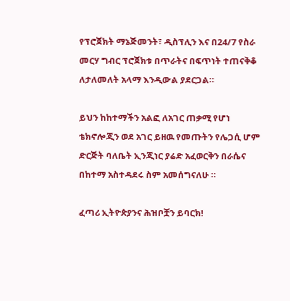የፕሮጀክት ማኔጅመንት፣ ዲስፕሊን እና በ24/7 የስራ መርሃ ግብር ፕሮጀክቱ በጥራትና በፍጥነት ተጠናቅቆ ለታለመለት አላማ እንዲውል ያደርጋል።

ይህን ከከተማችን አልፎ ለአገር ጠቃሚ የሆነ ቴክኖሎጂን ወደ አገር ይዘዉ የመጡትን የሌጋሲ ሆም ድርጅት ባለቤት ኢንጂነር ያሬድ አፈወርቅን በራሴና በከተማ አስተዳደሩ ስም አመሰግናለሁ ።

ፈጣሪ ኢትዮጵያንና ሕዝቦቿን ይባርክ!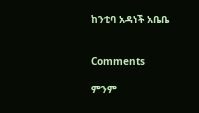ከንቲባ አዳነች አቤቤ


Comments

ምንም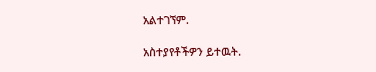አልተገኘም.

አስተያየቶችዎን ይተዉት.